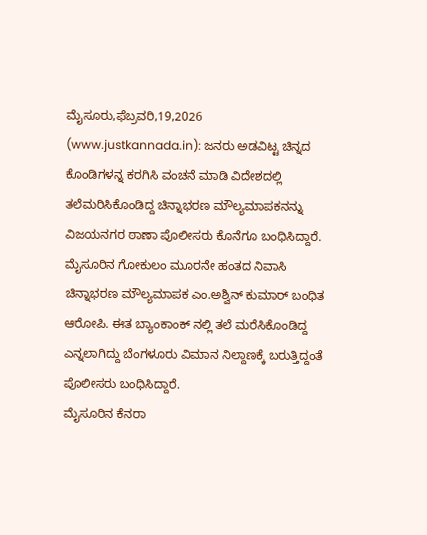ಮೈಸೂರು,ಫೆಬ್ರವರಿ,19,2026 (www.justkannada.in): ಜನರು ಅಡವಿಟ್ಟ ಚಿನ್ನದ ಕೊಂಡಿಗಳನ್ನ ಕರಗಿಸಿ ವಂಚನೆ ಮಾಡಿ ವಿದೇಶದಲ್ಲಿ ತಲೆಮರಿಸಿಕೊಂಡಿದ್ದ ಚಿನ್ನಾಭರಣ ಮೌಲ್ಯಮಾಪಕನನ್ನು ವಿಜಯನಗರ ಠಾಣಾ ಪೊಲೀಸರು ಕೊನೆಗೂ ಬಂಧಿಸಿದ್ದಾರೆ.
ಮೈಸೂರಿನ ಗೋಕುಲಂ ಮೂರನೇ ಹಂತದ ನಿವಾಸಿ ಚಿನ್ನಾಭರಣ ಮೌಲ್ಯಮಾಪಕ ಎಂ.ಅಶ್ವಿನ್ ಕುಮಾರ್ ಬಂಧಿತ ಆರೋಪಿ. ಈತ ಬ್ಯಾಂಕಾಂಕ್ ನಲ್ಲಿ ತಲೆ ಮರೆಸಿಕೊಂಡಿದ್ದ ಎನ್ನಲಾಗಿದ್ದು ಬೆಂಗಳೂರು ವಿಮಾನ ನಿಲ್ದಾಣಕ್ಕೆ ಬರುತ್ತಿದ್ದಂತೆ ಪೊಲೀಸರು ಬಂಧಿಸಿದ್ದಾರೆ.
ಮೈಸೂರಿನ ಕೆನರಾ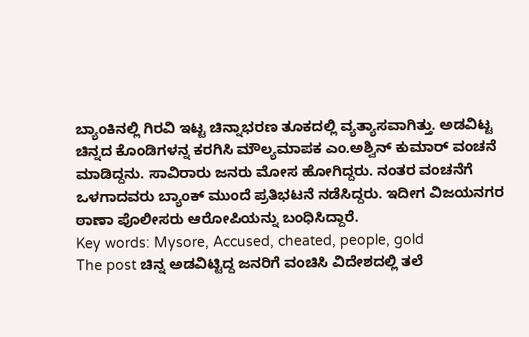ಬ್ಯಾಂಕಿನಲ್ಲಿ ಗಿರವಿ ಇಟ್ಟ ಚಿನ್ನಾಭರಣ ತೂಕದಲ್ಲಿ ವ್ಯತ್ಯಾಸವಾಗಿತ್ತು. ಅಡವಿಟ್ಟ ಚಿನ್ನದ ಕೊಂಡಿಗಳನ್ನ ಕರಗಿಸಿ ಮೌಲ್ಯಮಾಪಕ ಎಂ.ಅಶ್ವಿನ್ ಕುಮಾರ್ ವಂಚನೆ ಮಾಡಿದ್ದನು. ಸಾವಿರಾರು ಜನರು ಮೋಸ ಹೋಗಿದ್ದರು. ನಂತರ ವಂಚನೆಗೆ ಒಳಗಾದವರು ಬ್ಯಾಂಕ್ ಮುಂದೆ ಪ್ರತಿಭಟನೆ ನಡೆಸಿದ್ದರು. ಇದೀಗ ವಿಜಯನಗರ ಠಾಣಾ ಪೊಲೀಸರು ಆರೋಪಿಯನ್ನು ಬಂಧಿಸಿದ್ದಾರೆ.
Key words: Mysore, Accused, cheated, people, gold
The post ಚಿನ್ನ ಅಡವಿಟ್ಟಿದ್ದ ಜನರಿಗೆ ವಂಚಿಸಿ ವಿದೇಶದಲ್ಲಿ ತಲೆ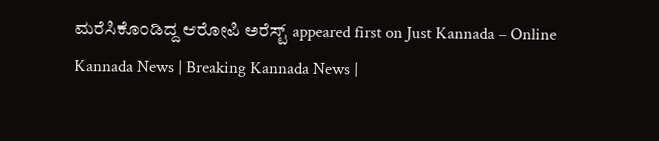ಮರೆಸಿಕೊಂಡಿದ್ದ ಆರೋಪಿ ಅರೆಸ್ಟ್ appeared first on Just Kannada – Online Kannada News | Breaking Kannada News |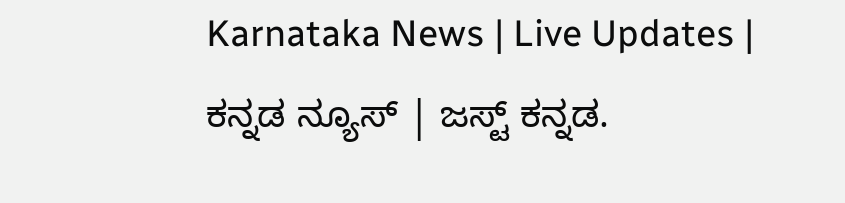Karnataka News | Live Updates | ಕನ್ನಡ ನ್ಯೂಸ್ | ಜಸ್ಟ್ ಕನ್ನಡ.